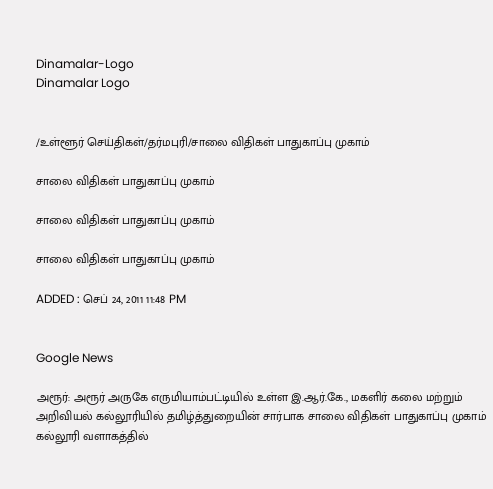Dinamalar-Logo
Dinamalar Logo


/உள்ளூர் செய்திகள்/தர்மபுரி/சாலை விதிகள் பாதுகாப்பு முகாம்

சாலை விதிகள் பாதுகாப்பு முகாம்

சாலை விதிகள் பாதுகாப்பு முகாம்

சாலை விதிகள் பாதுகாப்பு முகாம்

ADDED : செப் 24, 2011 11:48 PM


Google News

அரூர்: அரூர் அருகே எருமியாம்பட்டியில் உள்ள இ.ஆர்.கே., மகளிர் கலை மற்றும் அறிவியல் கல்லூரியில் தமிழ்த்துறையின் சார்பாக சாலை விதிகள் பாதுகாப்பு முகாம் கல்லூரி வளாகத்தில்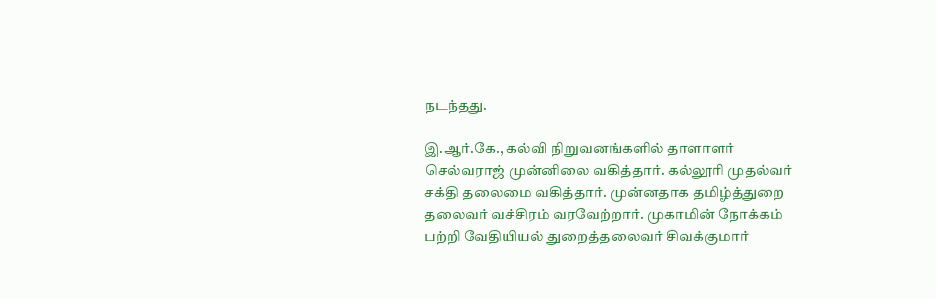நடந்தது.

இ.ஆர்.கே., கல்வி நிறுவனங்களில் தாளாளர் செல்வராஜ் முன்னிலை வகித்தார். கல்லூரி முதல்வர் சக்தி தலைமை வகித்தார். முன்னதாக தமிழ்த்துறை தலைவர் வச்சிரம் வரவேற்றார். முகாமின் நோக்கம் பற்றி வேதியியல் துறைத்தலைவர் சிவக்குமார்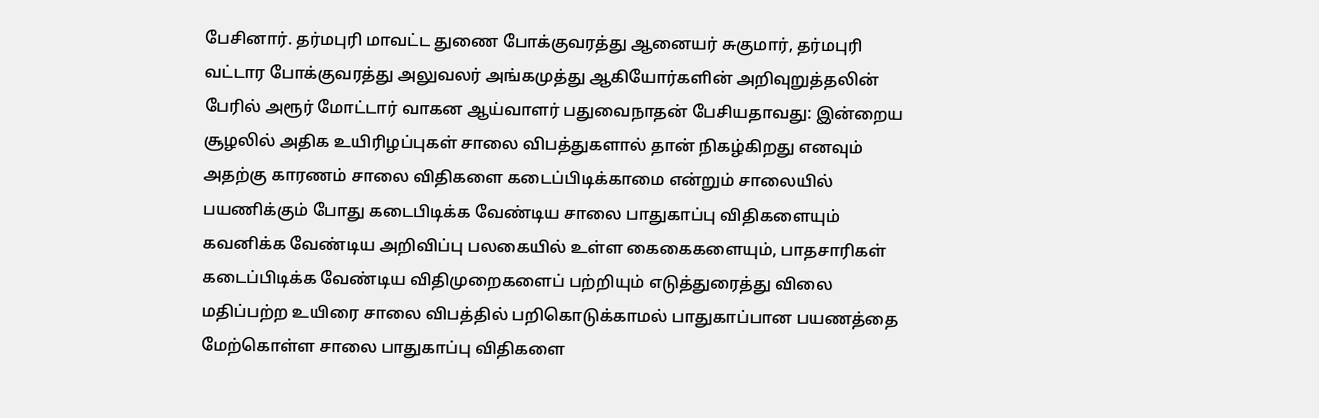பேசினார். தர்மபுரி மாவட்ட துணை போக்குவரத்து ஆனையர் சுகுமார், தர்மபுரி வட்டார போக்குவரத்து அலுவலர் அங்கமுத்து ஆகியோர்களின் அறிவுறுத்தலின் பேரில் அரூர் மோட்டார் வாகன ஆய்வாளர் பதுவைநாதன் பேசியதாவது: இன்றைய சூழலில் அதிக உயிரிழப்புகள் சாலை விபத்துகளால் தான் நிகழ்கிறது எனவும் அதற்கு காரணம் சாலை விதிகளை கடைப்பிடிக்காமை என்றும் சாலையில் பயணிக்கும் போது கடைபிடிக்க வேண்டிய சாலை பாதுகாப்பு விதிகளையும் கவனிக்க வேண்டிய அறிவிப்பு பலகையில் உள்ள கைகைகளையும், பாதசாரிகள் கடைப்பிடிக்க வேண்டிய விதிமுறைகளைப் பற்றியும் எடுத்துரைத்து விலை மதிப்பற்ற உயிரை சாலை விபத்தில் பறிகொடுக்காமல் பாதுகாப்பான பயணத்தை மேற்கொள்ள சாலை பாதுகாப்பு விதிகளை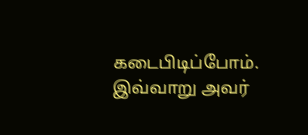கடைபிடிப்போம். இவ்வாறு அவர்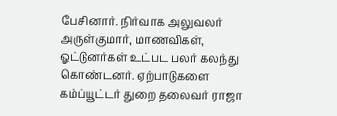பேசினார். நிர்வாக அலுவலர் அருள்குமார், மாணவிகள், ஓட்டுனர்கள் உட்பட பலர் கலந்து கொண்டனர். ஏற்பாடுகளை கம்ப்யூட்டர் துறை தலைவர் ராஜா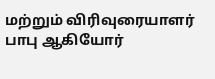மற்றும் விரிவுரையாளர் பாபு ஆகியோர்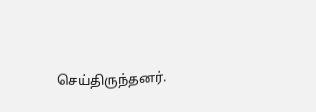செய்திருந்தனர்.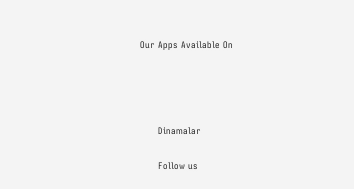Our Apps Available On




      Dinamalar

      Follow us